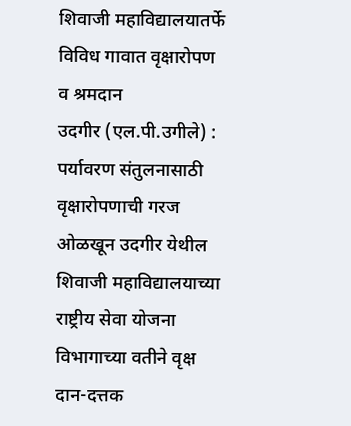शिवाजी महाविद्यालयातर्फे विविध गावात वृक्षारोपण व श्रमदान
उदगीर (एल.पी.उगीले) : पर्यावरण संतुलनासाठी वृक्षारोपणाची गरज ओळखून उदगीर येथील शिवाजी महाविद्यालयाच्या राष्ट्रीय सेवा योजना विभागाच्या वतीने वृक्ष दान-दत्तक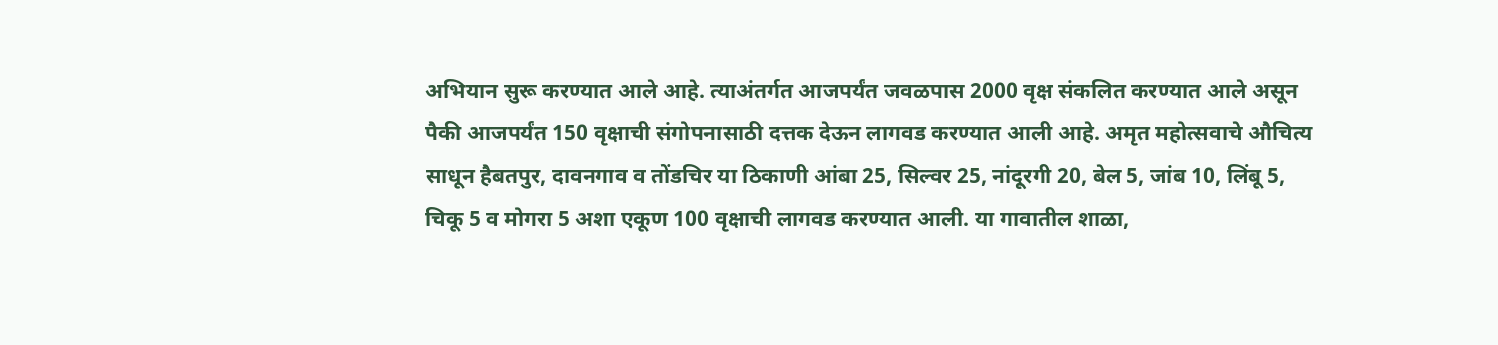अभियान सुरू करण्यात आले आहे. त्याअंतर्गत आजपर्यंत जवळपास 2000 वृक्ष संकलित करण्यात आले असून पैकी आजपर्यंत 150 वृक्षाची संगोपनासाठी दत्तक देऊन लागवड करण्यात आली आहे. अमृत महोत्सवाचे औचित्य साधून हैबतपुर, दावनगाव व तोंडचिर या ठिकाणी आंबा 25, सिल्वर 25, नांदूरगी 20, बेल 5, जांब 10, लिंबू 5, चिकू 5 व मोगरा 5 अशा एकूण 100 वृक्षाची लागवड करण्यात आली. या गावातील शाळा,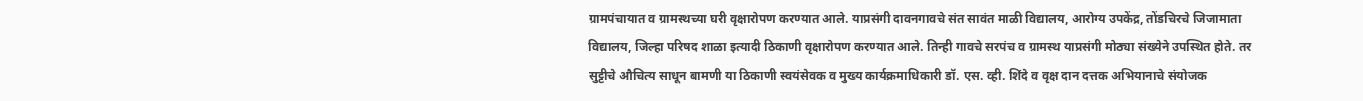ग्रामपंचायात व ग्रामस्थच्या घरी वृक्षारोपण करण्यात आले. याप्रसंगी दावनगावचे संत सावंत माळी विद्यालय, आरोग्य उपकेंद्र, तोंडचिरचे जिजामाता विद्यालय, जिल्हा परिषद शाळा इत्यादी ठिकाणी वृक्षारोपण करण्यात आले. तिन्ही गावचे सरपंच व ग्रामस्थ याप्रसंगी मोठ्या संख्येने उपस्थित होते. तर सुट्टीचे औचित्य साधून बामणी या ठिकाणी स्वयंसेवक व मुख्य कार्यक्रमाधिकारी डॉ. एस. व्ही. शिंदे व वृक्ष दान दत्तक अभियानाचे संयोजक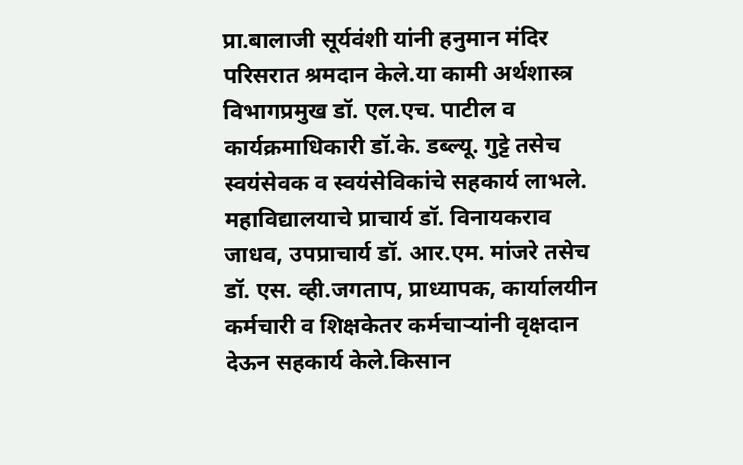प्रा.बालाजी सूर्यवंशी यांनी हनुमान मंदिर परिसरात श्रमदान केले.या कामी अर्थशास्त्र विभागप्रमुख डॉ. एल.एच. पाटील व कार्यक्रमाधिकारी डॉ.के. डब्ल्यू. गुट्टे तसेच स्वयंसेवक व स्वयंसेविकांचे सहकार्य लाभले. महाविद्यालयाचे प्राचार्य डॉ. विनायकराव जाधव, उपप्राचार्य डॉ. आर.एम. मांजरे तसेच डॉ. एस. व्ही.जगताप, प्राध्यापक, कार्यालयीन कर्मचारी व शिक्षकेतर कर्मचाऱ्यांनी वृक्षदान देऊन सहकार्य केले.किसान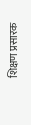शिक्षण प्रसारक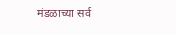मंडळाच्या सर्व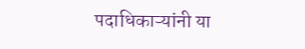पदाधिकाऱ्यांनी या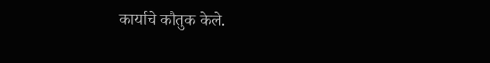कार्याचे कौतुक केले.